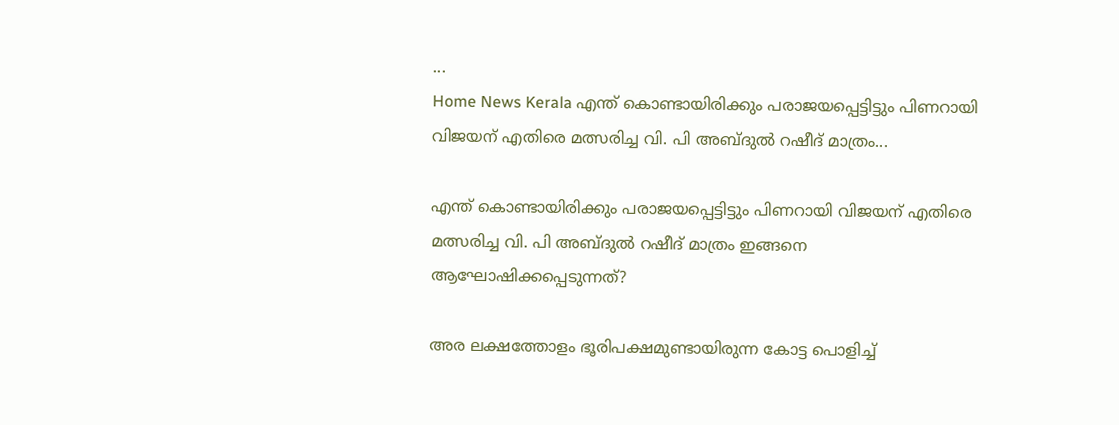...
Home News Kerala എന്ത് കൊണ്ടായിരിക്കും പരാജയപ്പെട്ടിട്ടും പിണറായി വിജയന് എതിരെ മത്സരിച്ച വി. പി അബ്ദുൽ റഷീദ് മാത്രം...

എന്ത് കൊണ്ടായിരിക്കും പരാജയപ്പെട്ടിട്ടും പിണറായി വിജയന് എതിരെ മത്സരിച്ച വി. പി അബ്ദുൽ റഷീദ് മാത്രം ഇങ്ങനെ ആഘോഷിക്കപ്പെടുന്നത്?

അര ലക്ഷത്തോളം ഭൂരിപക്ഷമുണ്ടായിരുന്ന കോട്ട പൊളിച്ച്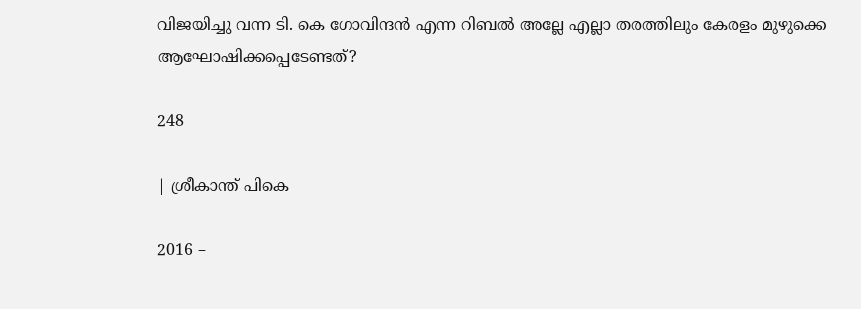വിജയിച്ചു വന്ന ടി. കെ ഗോവിന്ദൻ എന്ന റിബൽ അല്ലേ എല്ലാ തരത്തിലും കേരളം മുഴുക്കെ ആഘോഷിക്കപ്പെടേണ്ടത്?

248

| ശ്രീകാന്ത് പികെ

2016 –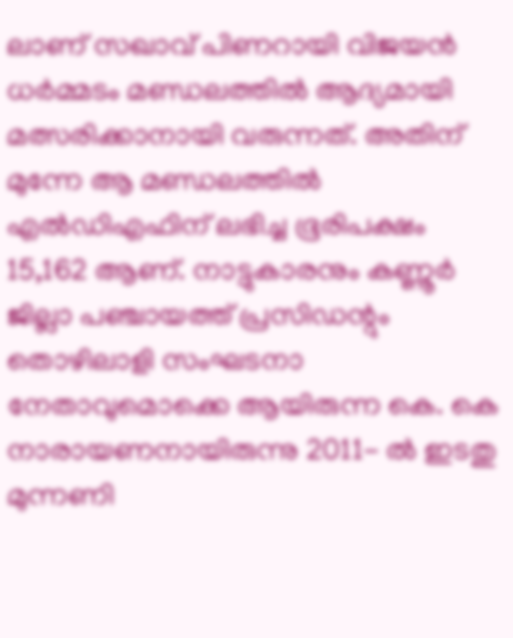ലാണ് സഖാവ് പിണറായി വിജയൻ ധർമ്മടം മണ്ഡലത്തിൽ ആദ്യമായി മത്സരിക്കാനായി വരുന്നത്. അതിന് മുന്നേ ആ മണ്ഡലത്തിൽ എൽഡിഎഫിന് ലഭിച്ച ഭൂരിപക്ഷം 15,162 ആണ്. നാട്ടുകാരനും കണ്ണൂർ ജില്ലാ പഞ്ചായത്ത് പ്രസിഡന്റും തൊഴിലാളി സംഘടനാ നേതാവുമൊക്കെ ആയിരുന്ന കെ. കെ നാരായണനായിരുന്നു 2011- ൽ ഇടതു മുന്നണി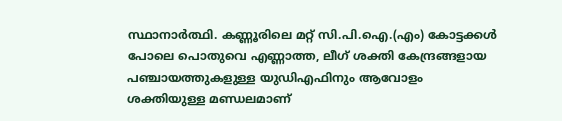സ്ഥാനാർത്ഥി. കണ്ണൂരിലെ മറ്റ് സി.പി.ഐ.(എം) കോട്ടക്കൾ പോലെ പൊതുവെ എണ്ണാത്ത, ലീഗ് ശക്തി കേന്ദ്രങ്ങളായ പഞ്ചായത്തുകളുള്ള യുഡിഎഫിനും ആവോളം ശക്തിയുള്ള മണ്ഡലമാണ്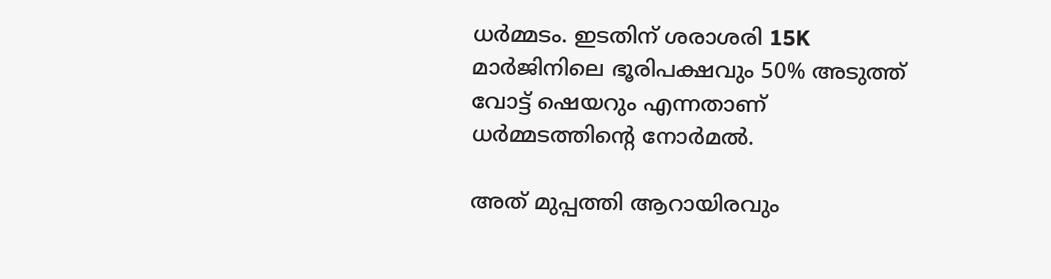ധർമ്മടം. ഇടതിന് ശരാശരി 15K മാർജിനിലെ ഭൂരിപക്ഷവും 50% അടുത്ത് വോട്ട് ഷെയറും എന്നതാണ് ധർമ്മടത്തിന്റെ നോർമൽ.

അത് മുപ്പത്തി ആറായിരവും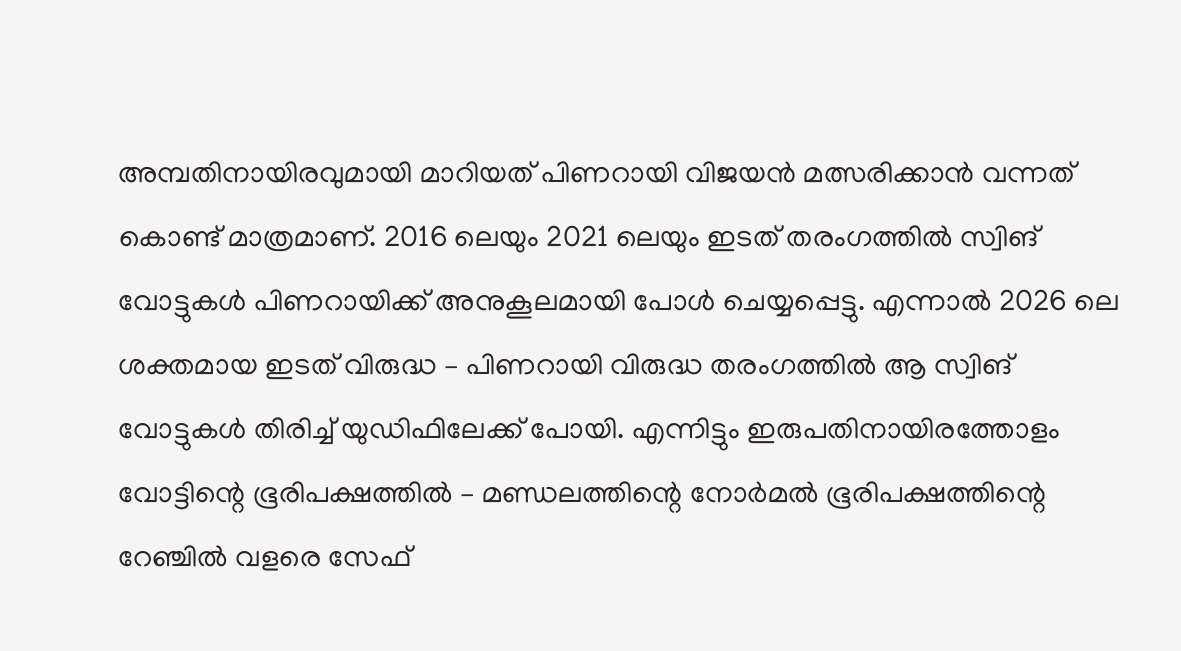അമ്പതിനായിരവുമായി മാറിയത് പിണറായി വിജയൻ മത്സരിക്കാൻ വന്നത് കൊണ്ട് മാത്രമാണ്. 2016 ലെയും 2021 ലെയും ഇടത് തരംഗത്തിൽ സ്വിങ് വോട്ടുകൾ പിണറായിക്ക്‌ അനുകൂലമായി പോൾ ചെയ്യപ്പെട്ടു. എന്നാൽ 2026 ലെ ശക്തമായ ഇടത് വിരുദ്ധ – പിണറായി വിരുദ്ധ തരംഗത്തിൽ ആ സ്വിങ് വോട്ടുകൾ തിരിച്ച് യുഡിഫിലേക്ക് പോയി. എന്നിട്ടും ഇരുപതിനായിരത്തോളം വോട്ടിന്റെ ഭൂരിപക്ഷത്തിൽ – മണ്ഡലത്തിന്റെ നോർമൽ ഭൂരിപക്ഷത്തിന്റെ റേഞ്ചിൽ വളരെ സേഫ്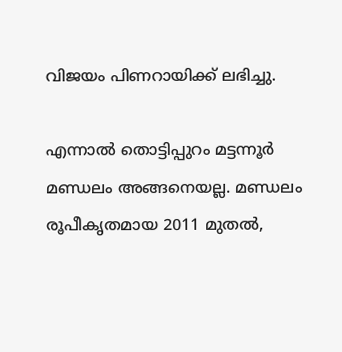വിജയം പിണറായിക്ക്‌ ലഭിച്ചു.

എന്നാൽ തൊട്ടിപ്പുറം മട്ടന്നൂർ മണ്ഡലം അങ്ങനെയല്ല. മണ്ഡലം രൂപീകൃതമായ 2011 മുതൽ,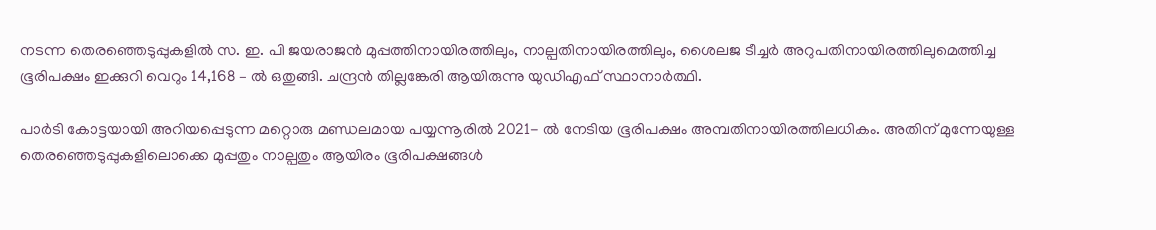നടന്ന തെരഞ്ഞെടുപ്പുകളിൽ സ. ഇ. പി ജയരാജൻ മുപ്പത്തിനായിരത്തിലും, നാല്പതിനായിരത്തിലും, ശൈലജ ടീച്ചർ അറുപതിനായിരത്തിലുമെത്തിച്ച ഭൂരിപക്ഷം ഇക്കുറി വെറും 14,168 – ൽ ഒതുങ്ങി. ചന്ദ്രൻ തില്ലങ്കേരി ആയിരുന്നു യുഡിഎഫ് സ്ഥാനാർത്ഥി.

പാർടി കോട്ടയായി അറിയപ്പെടുന്ന മറ്റൊരു മണ്ഡലമായ പയ്യന്നൂരിൽ 2021- ൽ നേടിയ ഭൂരിപക്ഷം അമ്പതിനായിരത്തിലധികം. അതിന് മുന്നേയുള്ള തെരഞ്ഞെടുപ്പുകളിലൊക്കെ മുപ്പതും നാല്പതും ആയിരം ഭൂരിപക്ഷങ്ങൾ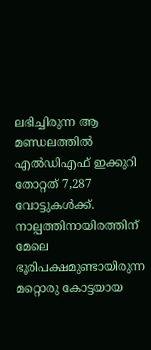ലഭിച്ചിരുന്ന ആ മണ്ഡലത്തിൽ എൽഡിഎഫ് ഇക്കുറി തോറ്റത് 7,287 വോട്ടുകൾക്ക്. നാല്പത്തിനായിരത്തിന് മേലെ ഭൂരിപക്ഷമുണ്ടായിരുന്ന മറ്റൊരു കോട്ടയായ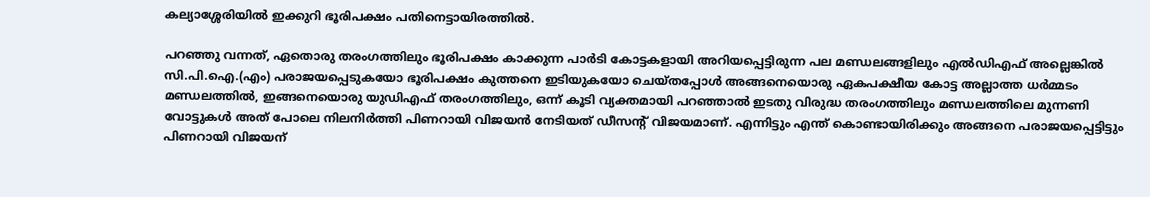കല്യാശ്ശേരിയിൽ ഇക്കുറി ഭൂരിപക്ഷം പതിനെട്ടായിരത്തിൽ.

പറഞ്ഞു വന്നത്, ഏതൊരു തരംഗത്തിലും ഭൂരിപക്ഷം കാക്കുന്ന പാർടി കോട്ടകളായി അറിയപ്പെട്ടിരുന്ന പല മണ്ഡലങ്ങളിലും എൽഡിഎഫ് അല്ലെങ്കിൽ സി.പി.ഐ.(എം) പരാജയപ്പെടുകയോ ഭൂരിപക്ഷം കുത്തനെ ഇടിയുകയോ ചെയ്തപ്പോൾ അങ്ങനെയൊരു ഏകപക്ഷീയ കോട്ട അല്ലാത്ത ധർമ്മടം മണ്ഡലത്തിൽ, ഇങ്ങനെയൊരു യുഡിഎഫ് തരംഗത്തിലും, ഒന്ന് കൂടി വ്യക്തമായി പറഞ്ഞാൽ ഇടതു വിരുദ്ധ തരംഗത്തിലും മണ്ഡലത്തിലെ മുന്നണി വോട്ടുകൾ അത് പോലെ നിലനിർത്തി പിണറായി വിജയൻ നേടിയത് ഡീസന്റ് വിജയമാണ്. എന്നിട്ടും എന്ത് കൊണ്ടായിരിക്കും അങ്ങനെ പരാജയപ്പെട്ടിട്ടും പിണറായി വിജയന്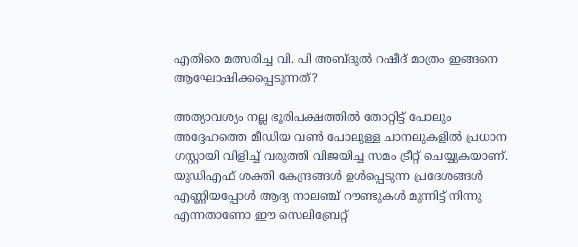എതിരെ മത്സരിച്ച വി. പി അബ്ദുൽ റഷീദ് മാത്രം ഇങ്ങനെ ആഘോഷിക്കപ്പെടുന്നത്?

അത്യാവശ്യം നല്ല ഭൂരിപക്ഷത്തിൽ തോറ്റിട്ട് പോലും അദ്ദേഹത്തെ മീഡിയ വൺ പോലുള്ള ചാനലുകളിൽ പ്രധാന ഗസ്റ്റായി വിളിച്ച് വരുത്തി വിജയിച്ച സമം ട്രീറ്റ് ചെയ്യുകയാണ്. യുഡിഎഫ് ശക്തി കേന്ദ്രങ്ങൾ ഉൾപ്പെടുന്ന പ്രദേശങ്ങൾ എണ്ണിയപ്പോൾ ആദ്യ നാലഞ്ച് റൗണ്ടുകൾ മുന്നിട്ട് നിന്നു എന്നതാണോ ഈ സെലിബ്രേറ്റ്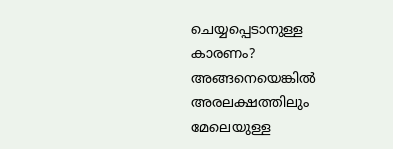ചെയ്യപ്പെടാനുള്ള കാരണം? അങ്ങനെയെങ്കിൽ അരലക്ഷത്തിലും മേലെയുള്ള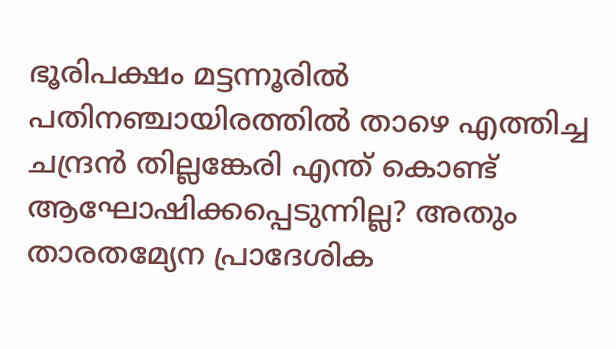ഭൂരിപക്ഷം മട്ടന്നൂരിൽ പതിനഞ്ചായിരത്തിൽ താഴെ എത്തിച്ച ചന്ദ്രൻ തില്ലങ്കേരി എന്ത് കൊണ്ട് ആഘോഷിക്കപ്പെടുന്നില്ല? അതും താരതമ്യേന പ്രാദേശിക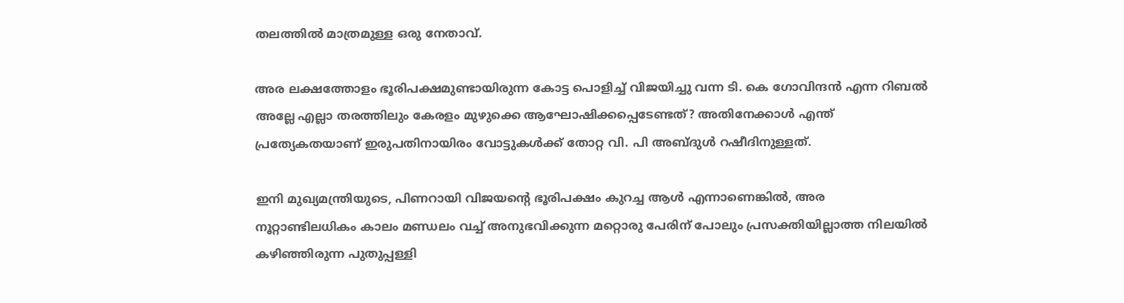തലത്തിൽ മാത്രമുള്ള ഒരു നേതാവ്.

അര ലക്ഷത്തോളം ഭൂരിപക്ഷമുണ്ടായിരുന്ന കോട്ട പൊളിച്ച് വിജയിച്ചു വന്ന ടി. കെ ഗോവിന്ദൻ എന്ന റിബൽ അല്ലേ എല്ലാ തരത്തിലും കേരളം മുഴുക്കെ ആഘോഷിക്കപ്പെടേണ്ടത്? അതിനേക്കാൾ എന്ത് പ്രത്യേകതയാണ് ഇരുപതിനായിരം വോട്ടുകൾക്ക് തോറ്റ വി. പി അബ്ദുൾ റഷീദിനുള്ളത്.

ഇനി മുഖ്യമന്ത്രിയുടെ, പിണറായി വിജയന്റെ ഭൂരിപക്ഷം കുറച്ച ആൾ എന്നാണെങ്കിൽ, അര നൂറ്റാണ്ടിലധികം കാലം മണ്ഡലം വച്ച് അനുഭവിക്കുന്ന മറ്റൊരു പേരിന് പോലും പ്രസക്തിയില്ലാത്ത നിലയിൽ കഴിഞ്ഞിരുന്ന പുതുപ്പള്ളി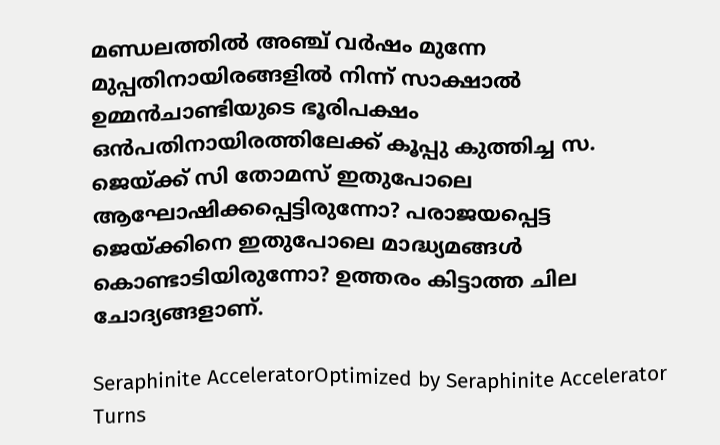മണ്ഡലത്തിൽ അഞ്ച് വർഷം മുന്നേ മുപ്പതിനായിരങ്ങളിൽ നിന്ന് സാക്ഷാൽ ഉമ്മൻ‌ചാണ്ടിയുടെ ഭൂരിപക്ഷം ഒൻപതിനായിരത്തിലേക്ക് കൂപ്പു കുത്തിച്ച സ. ജെയ്ക്ക് സി തോമസ്‌ ഇതുപോലെ ആഘോഷിക്കപ്പെട്ടിരുന്നോ? പരാജയപ്പെട്ട ജെയ്ക്കിനെ ഇതുപോലെ മാദ്ധ്യമങ്ങൾ കൊണ്ടാടിയിരുന്നോ? ഉത്തരം കിട്ടാത്ത ചില ചോദ്യങ്ങളാണ്.

Seraphinite AcceleratorOptimized by Seraphinite Accelerator
Turns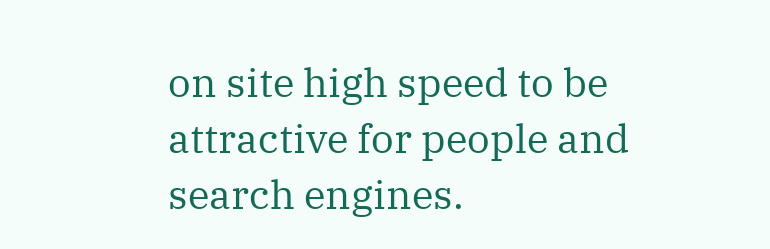on site high speed to be attractive for people and search engines.